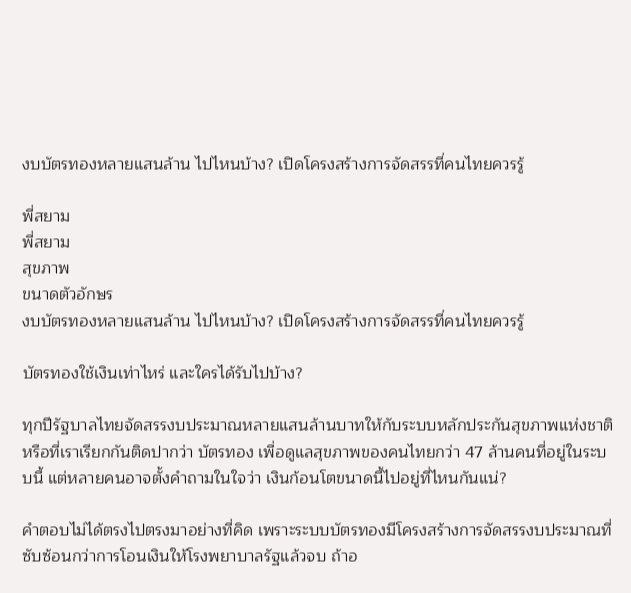งบบัตรทองหลายแสนล้าน ไปไหนบ้าง? เปิดโครงสร้างการจัดสรรที่คนไทยควรรู้

พี่สยาม
พี่สยาม
สุขภาพ
ขนาดตัวอักษร
งบบัตรทองหลายแสนล้าน ไปไหนบ้าง? เปิดโครงสร้างการจัดสรรที่คนไทยควรรู้

บัตรทองใช้เงินเท่าไหร่ และใครได้รับไปบ้าง?

ทุกปีรัฐบาลไทยจัดสรรงบประมาณหลายแสนล้านบาทให้กับระบบหลักประกันสุขภาพแห่งชาติ หรือที่เราเรียกกันติดปากว่า บัตรทอง เพื่อดูแลสุขภาพของคนไทยกว่า 47 ล้านคนที่อยู่ในระบบนี้ แต่หลายคนอาจตั้งคำถามในใจว่า เงินก้อนโตขนาดนี้ไปอยู่ที่ไหนกันแน่?

คำตอบไม่ได้ตรงไปตรงมาอย่างที่คิด เพราะระบบบัตรทองมีโครงสร้างการจัดสรรงบประมาณที่ซับซ้อนกว่าการโอนเงินให้โรงพยาบาลรัฐแล้วจบ ถ้าอ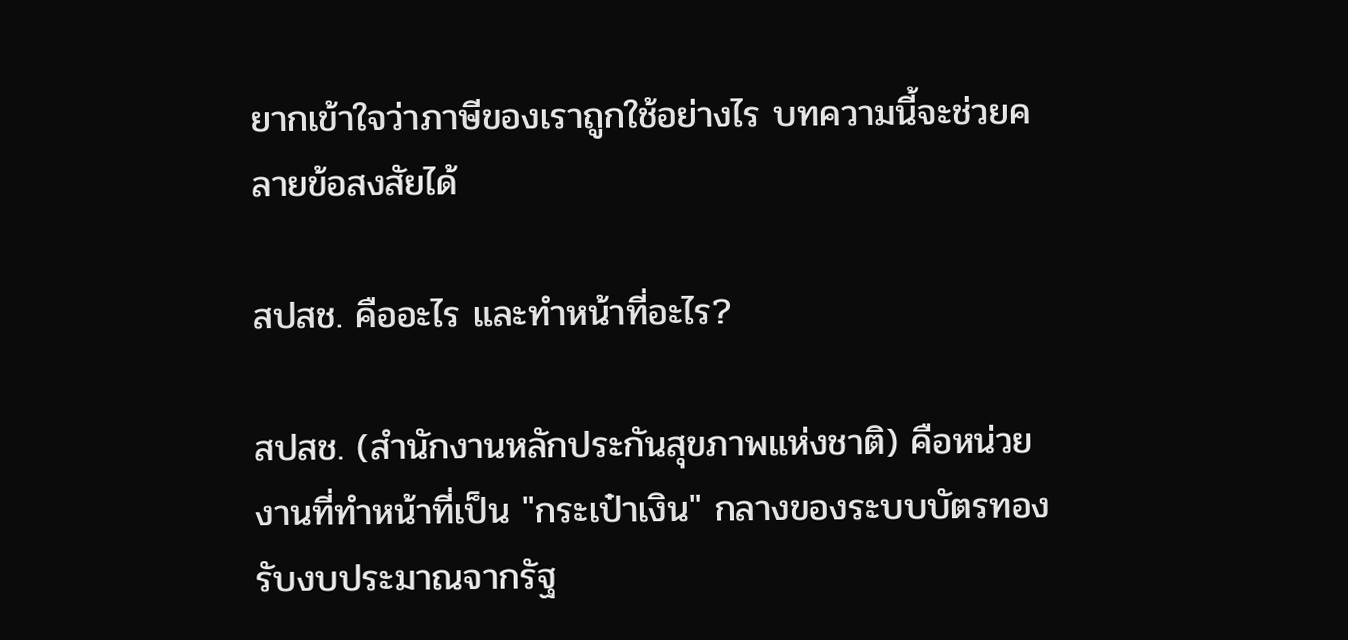ยากเข้าใจว่าภาษีของเราถูกใช้อย่างไร บทความนี้จะช่วยคลายข้อสงสัยได้

สปสช. คืออะไร และทำหน้าที่อะไร?

สปสช. (สำนักงานหลักประกันสุขภาพแห่งชาติ) คือหน่วยงานที่ทำหน้าที่เป็น "กระเป๋าเงิน" กลางของระบบบัตรทอง รับงบประมาณจากรัฐ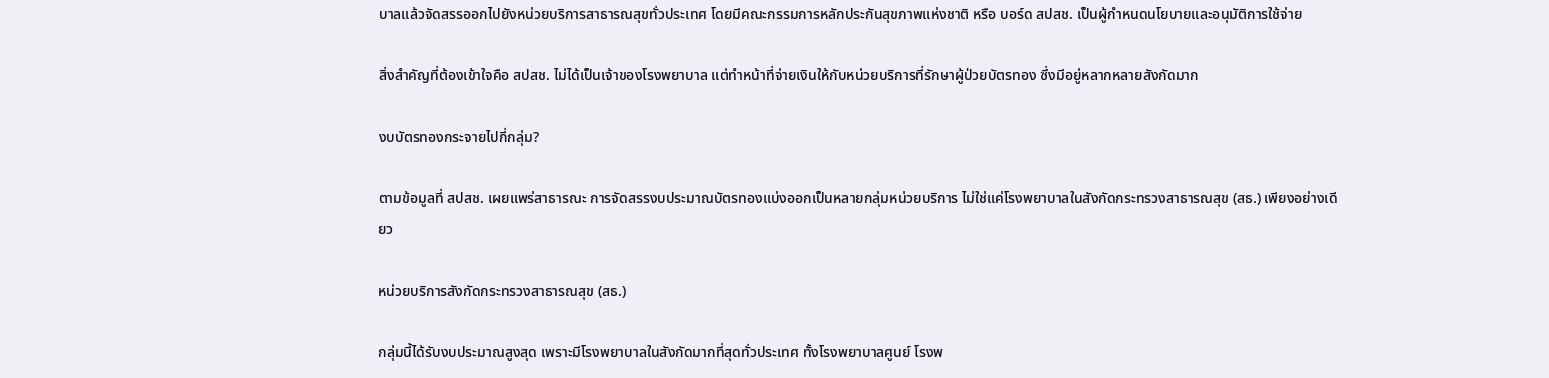บาลแล้วจัดสรรออกไปยังหน่วยบริการสาธารณสุขทั่วประเทศ โดยมีคณะกรรมการหลักประกันสุขภาพแห่งชาติ หรือ บอร์ด สปสช. เป็นผู้กำหนดนโยบายและอนุมัติการใช้จ่าย

สิ่งสำคัญที่ต้องเข้าใจคือ สปสช. ไม่ได้เป็นเจ้าของโรงพยาบาล แต่ทำหน้าที่จ่ายเงินให้กับหน่วยบริการที่รักษาผู้ป่วยบัตรทอง ซึ่งมีอยู่หลากหลายสังกัดมาก

งบบัตรทองกระจายไปกี่กลุ่ม?

ตามข้อมูลที่ สปสช. เผยแพร่สาธารณะ การจัดสรรงบประมาณบัตรทองแบ่งออกเป็นหลายกลุ่มหน่วยบริการ ไม่ใช่แค่โรงพยาบาลในสังกัดกระทรวงสาธารณสุข (สธ.) เพียงอย่างเดียว

หน่วยบริการสังกัดกระทรวงสาธารณสุข (สธ.)

กลุ่มนี้ได้รับงบประมาณสูงสุด เพราะมีโรงพยาบาลในสังกัดมากที่สุดทั่วประเทศ ทั้งโรงพยาบาลศูนย์ โรงพ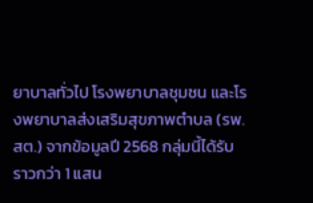ยาบาลทั่วไป โรงพยาบาลชุมชน และโรงพยาบาลส่งเสริมสุขภาพตำบล (รพ.สต.) จากข้อมูลปี 2568 กลุ่มนี้ได้รับราวกว่า 1 แสน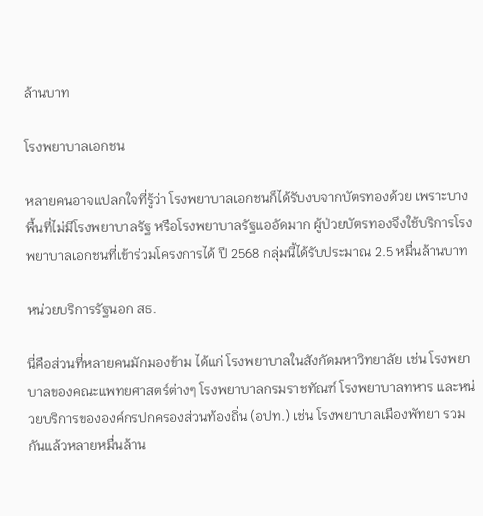ล้านบาท

โรงพยาบาลเอกชน

หลายคนอาจแปลกใจที่รู้ว่า โรงพยาบาลเอกชนก็ได้รับงบจากบัตรทองด้วย เพราะบางพื้นที่ไม่มีโรงพยาบาลรัฐ หรือโรงพยาบาลรัฐแออัดมาก ผู้ป่วยบัตรทองจึงใช้บริการโรงพยาบาลเอกชนที่เข้าร่วมโครงการได้ ปี 2568 กลุ่มนี้ได้รับประมาณ 2.5 หมื่นล้านบาท

หน่วยบริการรัฐนอก สธ.

นี่คือส่วนที่หลายคนมักมองข้าม ได้แก่ โรงพยาบาลในสังกัดมหาวิทยาลัย เช่น โรงพยาบาลของคณะแพทยศาสตร์ต่างๆ โรงพยาบาลกรมราชทัณฑ์ โรงพยาบาลทหาร และหน่วยบริการขององค์กรปกครองส่วนท้องถิ่น (อปท.) เช่น โรงพยาบาลเมืองพัทยา รวมกันแล้วหลายหมื่นล้าน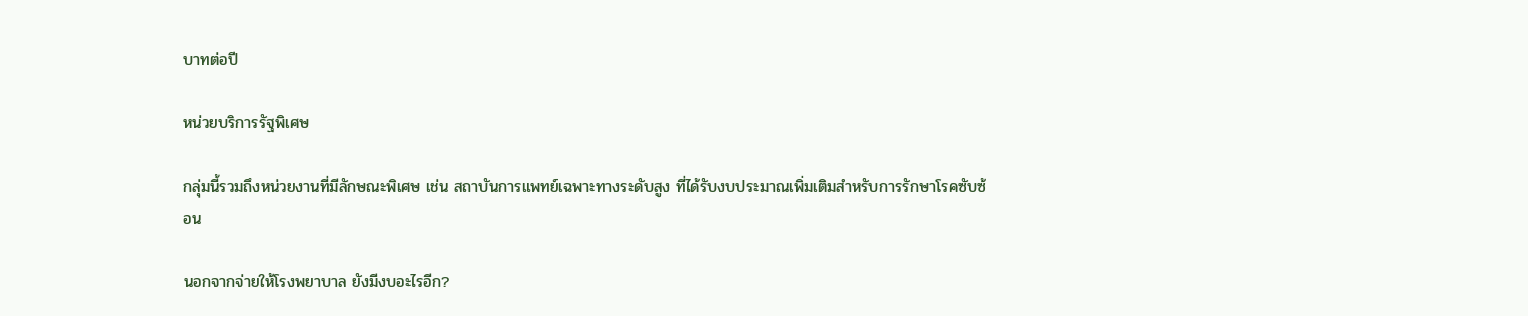บาทต่อปี

หน่วยบริการรัฐพิเศษ

กลุ่มนี้รวมถึงหน่วยงานที่มีลักษณะพิเศษ เช่น สถาบันการแพทย์เฉพาะทางระดับสูง ที่ได้รับงบประมาณเพิ่มเติมสำหรับการรักษาโรคซับซ้อน

นอกจากจ่ายให้โรงพยาบาล ยังมีงบอะไรอีก?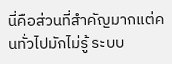นี่คือส่วนที่สำคัญมากแต่คนทั่วไปมักไม่รู้ ระบบ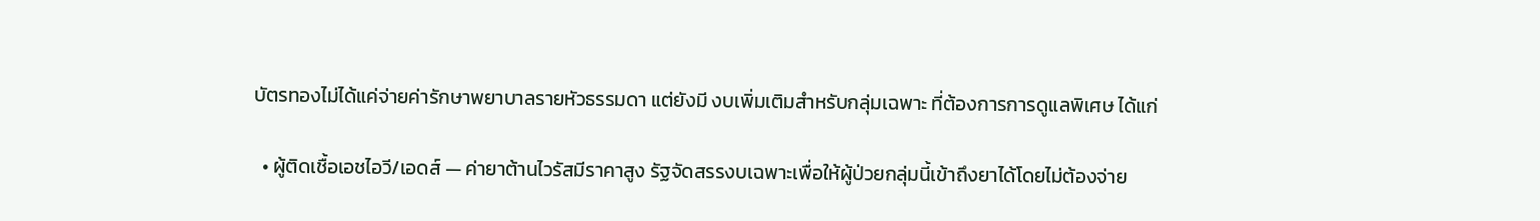บัตรทองไม่ได้แค่จ่ายค่ารักษาพยาบาลรายหัวธรรมดา แต่ยังมี งบเพิ่มเติมสำหรับกลุ่มเฉพาะ ที่ต้องการการดูแลพิเศษ ได้แก่

  • ผู้ติดเชื้อเอชไอวี/เอดส์ — ค่ายาต้านไวรัสมีราคาสูง รัฐจัดสรรงบเฉพาะเพื่อให้ผู้ป่วยกลุ่มนี้เข้าถึงยาได้โดยไม่ต้องจ่าย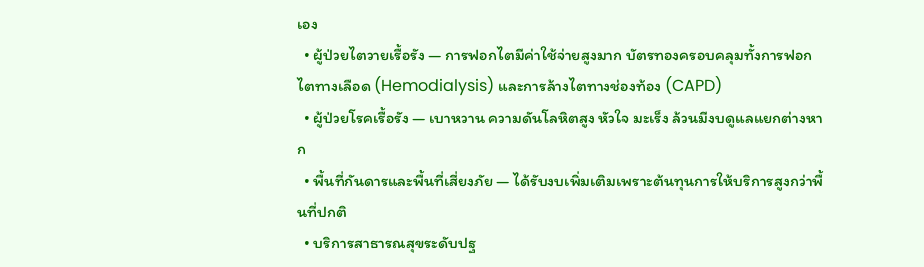เอง
  • ผู้ป่วยไตวายเรื้อรัง — การฟอกไตมีค่าใช้จ่ายสูงมาก บัตรทองครอบคลุมทั้งการฟอกไตทางเลือด (Hemodialysis) และการล้างไตทางช่องท้อง (CAPD)
  • ผู้ป่วยโรคเรื้อรัง — เบาหวาน ความดันโลหิตสูง หัวใจ มะเร็ง ล้วนมีงบดูแลแยกต่างหาก
  • พื้นที่กันดารและพื้นที่เสี่ยงภัย — ได้รับงบเพิ่มเติมเพราะต้นทุนการให้บริการสูงกว่าพื้นที่ปกติ
  • บริการสาธารณสุขระดับปฐ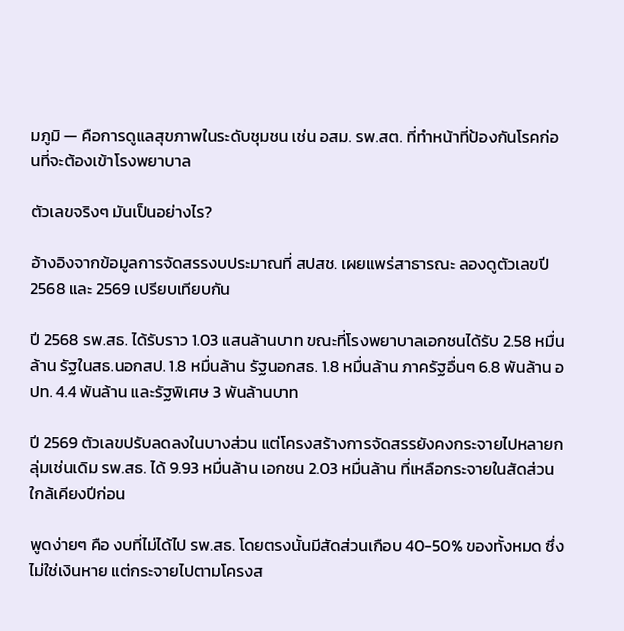มภูมิ — คือการดูแลสุขภาพในระดับชุมชน เช่น อสม. รพ.สต. ที่ทำหน้าที่ป้องกันโรคก่อนที่จะต้องเข้าโรงพยาบาล

ตัวเลขจริงๆ มันเป็นอย่างไร?

อ้างอิงจากข้อมูลการจัดสรรงบประมาณที่ สปสช. เผยแพร่สาธารณะ ลองดูตัวเลขปี 2568 และ 2569 เปรียบเทียบกัน

ปี 2568 รพ.สธ. ได้รับราว 1.03 แสนล้านบาท ขณะที่โรงพยาบาลเอกชนได้รับ 2.58 หมื่นล้าน รัฐในสธ.นอกสป. 1.8 หมื่นล้าน รัฐนอกสธ. 1.8 หมื่นล้าน ภาครัฐอื่นๆ 6.8 พันล้าน อปท. 4.4 พันล้าน และรัฐพิเศษ 3 พันล้านบาท

ปี 2569 ตัวเลขปรับลดลงในบางส่วน แต่โครงสร้างการจัดสรรยังคงกระจายไปหลายกลุ่มเช่นเดิม รพ.สธ. ได้ 9.93 หมื่นล้าน เอกชน 2.03 หมื่นล้าน ที่เหลือกระจายในสัดส่วนใกล้เคียงปีก่อน

พูดง่ายๆ คือ งบที่ไม่ได้ไป รพ.สธ. โดยตรงนั้นมีสัดส่วนเกือบ 40-50% ของทั้งหมด ซึ่งไม่ใช่เงินหาย แต่กระจายไปตามโครงส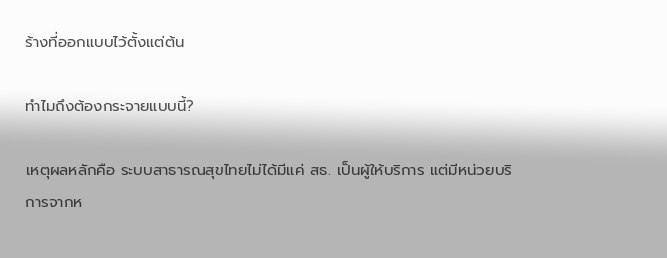ร้างที่ออกแบบไว้ตั้งแต่ต้น

ทำไมถึงต้องกระจายแบบนี้?

เหตุผลหลักคือ ระบบสาธารณสุขไทยไม่ได้มีแค่ สธ. เป็นผู้ให้บริการ แต่มีหน่วยบริการจากห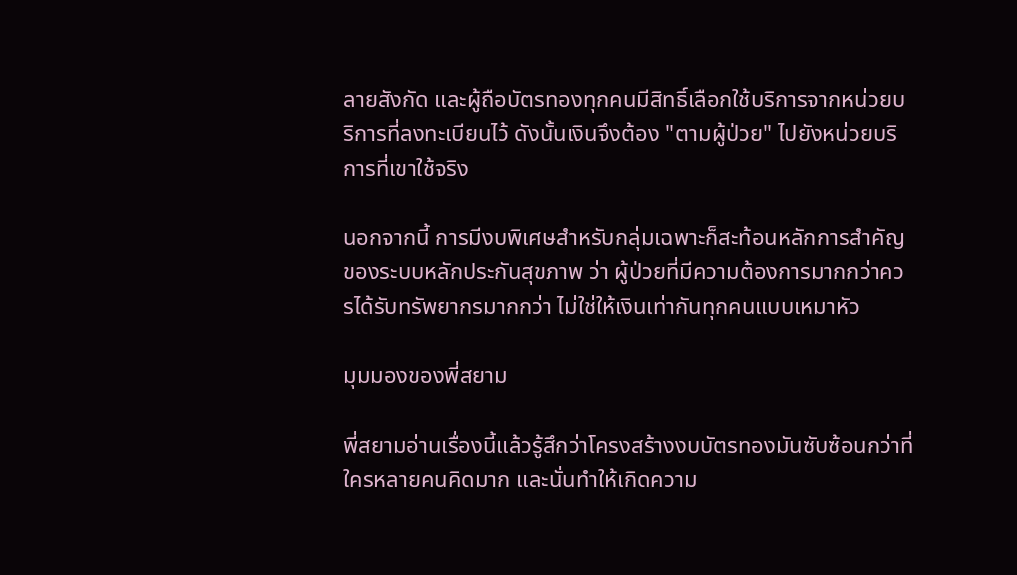ลายสังกัด และผู้ถือบัตรทองทุกคนมีสิทธิ์เลือกใช้บริการจากหน่วยบริการที่ลงทะเบียนไว้ ดังนั้นเงินจึงต้อง "ตามผู้ป่วย" ไปยังหน่วยบริการที่เขาใช้จริง

นอกจากนี้ การมีงบพิเศษสำหรับกลุ่มเฉพาะก็สะท้อนหลักการสำคัญของระบบหลักประกันสุขภาพ ว่า ผู้ป่วยที่มีความต้องการมากกว่าควรได้รับทรัพยากรมากกว่า ไม่ใช่ให้เงินเท่ากันทุกคนแบบเหมาหัว

มุมมองของพี่สยาม

พี่สยามอ่านเรื่องนี้แล้วรู้สึกว่าโครงสร้างงบบัตรทองมันซับซ้อนกว่าที่ใครหลายคนคิดมาก และนั่นทำให้เกิดความ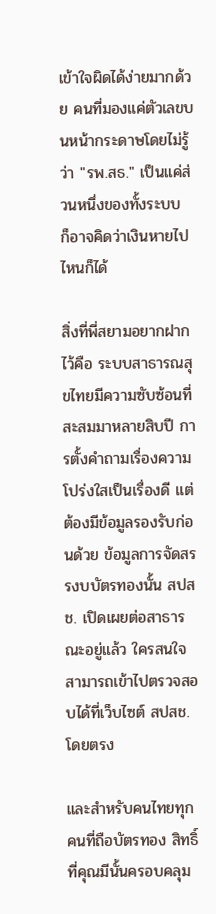เข้าใจผิดได้ง่ายมากด้วย คนที่มองแค่ตัวเลขบนหน้ากระดาษโดยไม่รู้ว่า "รพ.สธ." เป็นแค่ส่วนหนึ่งของทั้งระบบ ก็อาจคิดว่าเงินหายไปไหนก็ได้

สิ่งที่พี่สยามอยากฝากไว้คือ ระบบสาธารณสุขไทยมีความซับซ้อนที่สะสมมาหลายสิบปี การตั้งคำถามเรื่องความโปร่งใสเป็นเรื่องดี แต่ต้องมีข้อมูลรองรับก่อนด้วย ข้อมูลการจัดสรรงบบัตรทองนั้น สปสช. เปิดเผยต่อสาธารณะอยู่แล้ว ใครสนใจสามารถเข้าไปตรวจสอบได้ที่เว็บไซต์ สปสช. โดยตรง

และสำหรับคนไทยทุกคนที่ถือบัตรทอง สิทธิ์ที่คุณมีนั้นครอบคลุม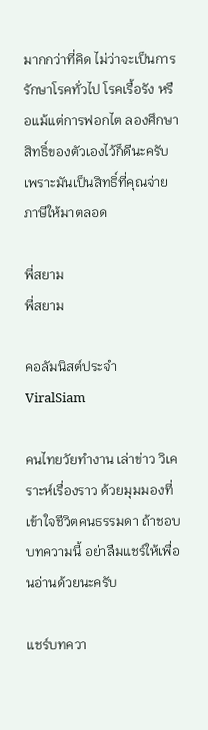มากกว่าที่คิด ไม่ว่าจะเป็นการรักษาโรคทั่วไป โรคเรื้อรัง หรือแม้แต่การฟอกไต ลองศึกษาสิทธิ์ของตัวเองไว้ก็ดีนะครับ เพราะมันเป็นสิทธิ์ที่คุณจ่ายภาษีให้มาตลอด

พี่สยาม
พี่สยาม

คอลัมนิสต์ประจำ ViralSiam

คนไทยวัยทำงาน เล่าข่าว วิเคราะห์เรื่องราว ด้วยมุมมองที่เข้าใจชีวิตคนธรรมดา ถ้าชอบบทความนี้ อย่าลืมแชร์ให้เพื่อนอ่านด้วยนะครับ

แชร์บทควา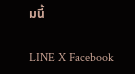มนี้

LINE X Facebook